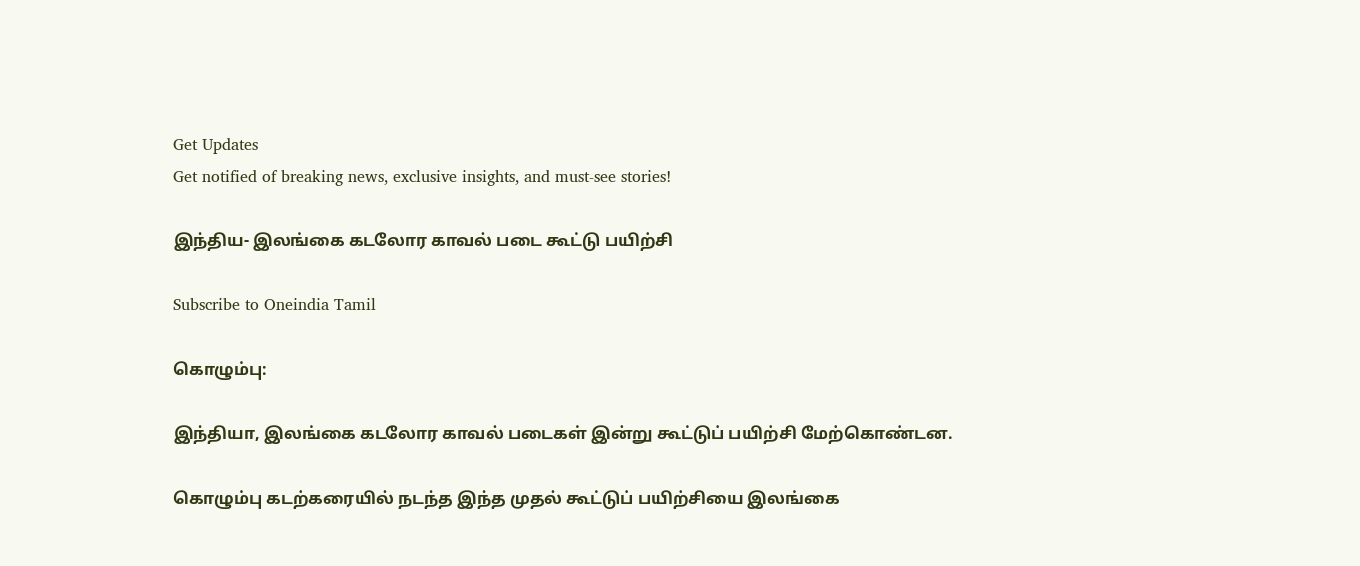Get Updates
Get notified of breaking news, exclusive insights, and must-see stories!

இந்திய- இலங்கை கடலோர காவல் படை கூட்டு பயிற்சி

Subscribe to Oneindia Tamil

கொழும்பு:

இந்தியா, இலங்கை கடலோர காவல் படைகள் இன்று கூட்டுப் பயிற்சி மேற்கொண்டன.

கொழும்பு கடற்கரையில் நடந்த இந்த முதல் கூட்டுப் பயிற்சியை இலங்கை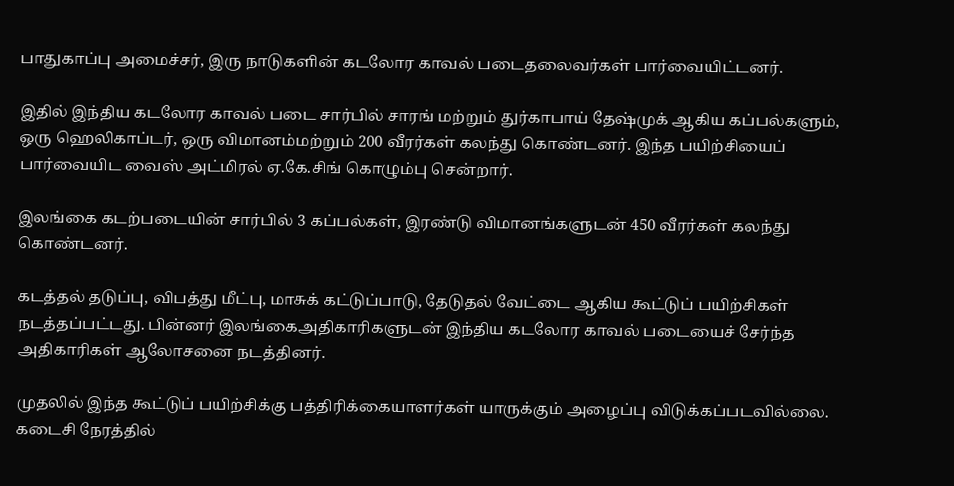பாதுகாப்பு அமைச்சர், இரு நாடுகளின் கடலோர காவல் படைதலைவர்கள் பார்வையிட்டனர்.

இதில் இந்திய கடலோர காவல் படை சார்பில் சாரங் மற்றும் துர்காபாய் தேஷ்முக் ஆகிய கப்பல்களும், ஒரு ஹெலிகாப்டர், ஒரு விமானம்மற்றும் 200 வீரர்கள் கலந்து கொண்டனர். இந்த பயிற்சியைப் பார்வையிட வைஸ் அட்மிரல் ஏ.கே.சிங் கொழும்பு சென்றார்.

இலங்கை கடற்படையின் சார்பில் 3 கப்பல்கள், இரண்டு விமானங்களுடன் 450 வீரர்கள் கலந்து கொண்டனர்.

கடத்தல் தடுப்பு, விபத்து மீட்பு, மாசுக் கட்டுப்பாடு, தேடுதல் வேட்டை ஆகிய கூட்டுப் பயிற்சிகள் நடத்தப்பட்டது. பின்னர் இலங்கைஅதிகாரிகளுடன் இந்திய கடலோர காவல் படையைச் சேர்ந்த அதிகாரிகள் ஆலோசனை நடத்தினர்.

முதலில் இந்த கூட்டுப் பயிற்சிக்கு பத்திரிக்கையாளர்கள் யாருக்கும் அழைப்பு விடுக்கப்படவில்லை. கடைசி நேரத்தில்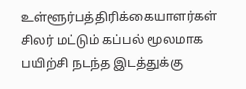உள்ளூர்பத்திரிக்கையாளர்கள் சிலர் மட்டும் கப்பல் மூலமாக பயிற்சி நடந்த இடத்துக்கு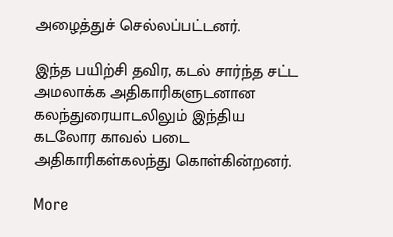அழைத்துச் செல்லப்பட்டனர்.

இந்த பயிற்சி தவிர, கடல் சார்ந்த சட்ட அமலாக்க அதிகாரிகளுடனான கலந்துரையாடலிலும் இந்திய கடலோர காவல் படை அதிகாரிகள்கலந்து கொள்கின்றனர்.

More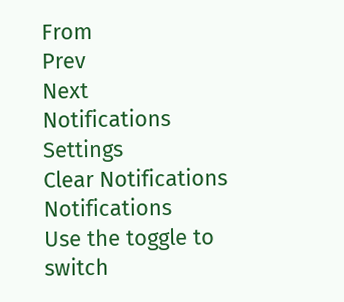From
Prev
Next
Notifications
Settings
Clear Notifications
Notifications
Use the toggle to switch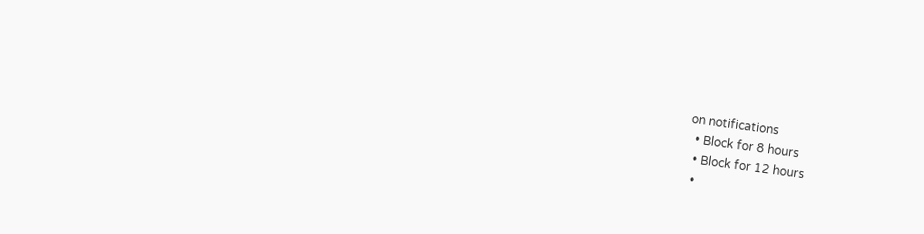on notifications
  • Block for 8 hours
  • Block for 12 hours
  •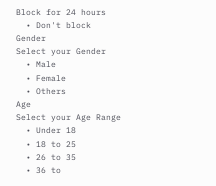Block for 24 hours
  • Don't block
Gender
Select your Gender
  • Male
  • Female
  • Others
Age
Select your Age Range
  • Under 18
  • 18 to 25
  • 26 to 35
  • 36 to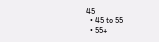45
  • 45 to 55
  • 55+